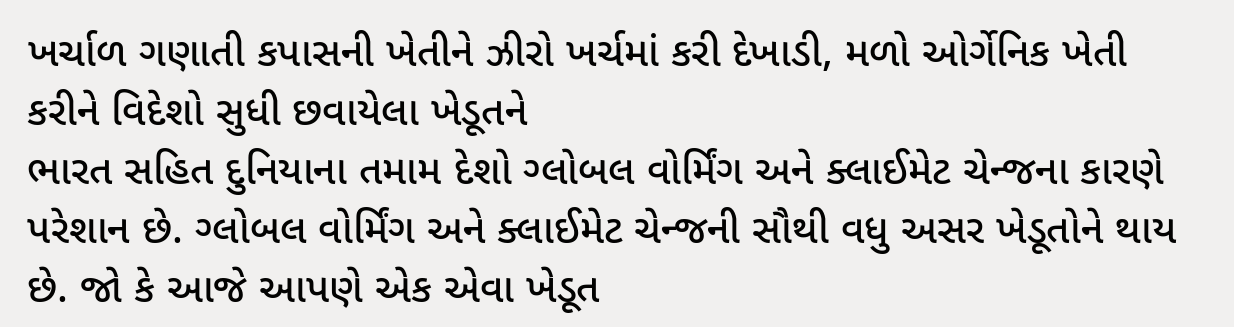ખર્ચાળ ગણાતી કપાસની ખેતીને ઝીરો ખર્ચમાં કરી દેખાડી, મળો ઓર્ગેનિક ખેતી કરીને વિદેશો સુધી છવાયેલા ખેડૂતને
ભારત સહિત દુનિયાના તમામ દેશો ગ્લોબલ વોર્મિંગ અને ક્લાઈમેટ ચેન્જના કારણે પરેશાન છે. ગ્લોબલ વોર્મિંગ અને ક્લાઈમેટ ચેન્જની સૌથી વધુ અસર ખેડૂતોને થાય છે. જો કે આજે આપણે એક એવા ખેડૂત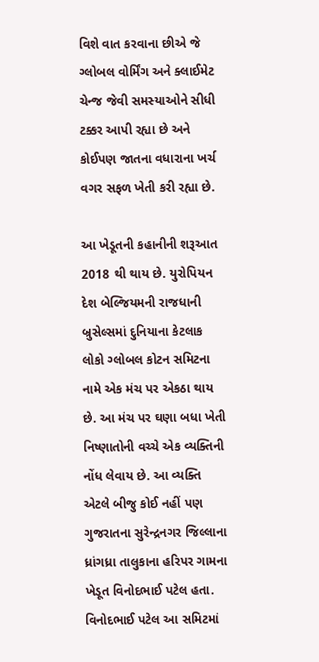વિશે વાત કરવાના છીએ જે ગ્લોબલ વોર્મિંગ અને ક્લાઈમેટ ચેન્જ જેવી સમસ્યાઓને સીધી ટક્કર આપી રહ્યા છે અને કોઈપણ જાતના વધારાના ખર્ચ વગર સફળ ખેતી કરી રહ્યા છે.

આ ખેડૂતની કહાનીની શરૂઆત 2018 થી થાય છે. યુરોપિયન દેશ બેલ્જિયમની રાજધાની બ્રુસેલ્સમાં દુનિયાના કેટલાક લોકો ગ્લોબલ કોટન સમિટના નામે એક મંચ પર એકઠા થાય છે. આ મંચ પર ઘણા બધા ખેતી નિષ્ણાતોની વચ્ચે એક વ્યક્તિની નોંધ લેવાય છે. આ વ્યક્તિ એટલે બીજુ કોઈ નહીં પણ ગુજરાતના સુરેન્દ્રનગર જિલ્લાના ધ્રાંગધ્રા તાલુકાના હરિપર ગામના ખેડૂત વિનોદભાઈ પટેલ હતા.
વિનોદભાઈ પટેલ આ સમિટમાં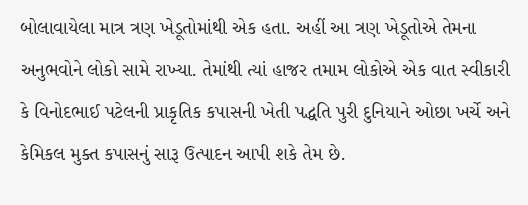બોલાવાયેલા માત્ર ત્રણ ખેડૂતોમાંથી એક હતા. અહીં આ ત્રણ ખેડૂતોએ તેમના અનુભવોને લોકો સામે રાખ્યા. તેમાંથી ત્યાં હાજર તમામ લોકોએ એક વાત સ્વીકારી કે વિનોદભાઈ પટેલની પ્રાકૃતિક કપાસની ખેતી પદ્ધતિ પુરી દુનિયાને ઓછા ખર્ચે અને કેમિકલ મુક્ત કપાસનું સારૂ ઉત્પાદન આપી શકે તેમ છે.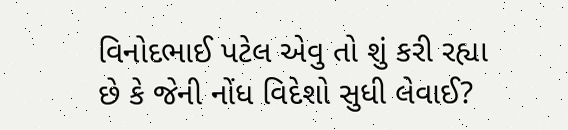વિનોદભાઈ પટેલ એવુ તો શું કરી રહ્યા છે કે જેની નોંધ વિદેશો સુધી લેવાઈ?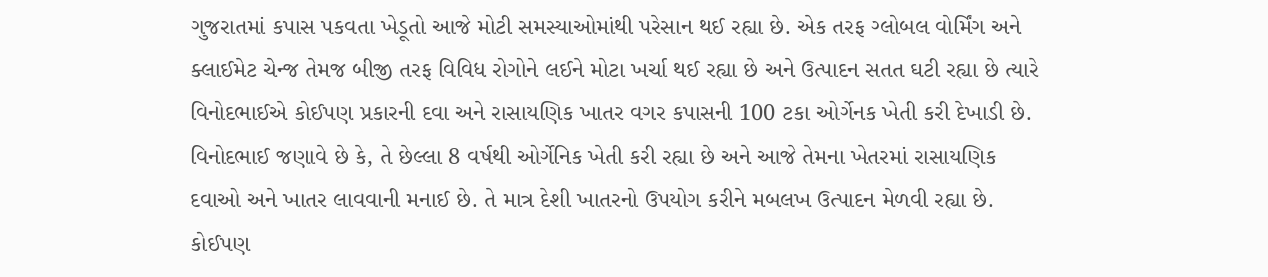ગુજરાતમાં કપાસ પકવતા ખેડૂતો આજે મોટી સમસ્યાઓમાંથી પરેસાન થઈ રહ્યા છે. એક તરફ ગ્લોબલ વોર્મિંગ અને ક્લાઈમેટ ચેન્જ તેમજ બીજી તરફ વિવિધ રોગોને લઈને મોટા ખર્ચા થઈ રહ્યા છે અને ઉત્પાદન સતત ઘટી રહ્યા છે ત્યારે વિનોદભાઈએ કોઈપણ પ્રકારની દવા અને રાસાયણિક ખાતર વગર કપાસની 100 ટકા ઓર્ગેનક ખેતી કરી દેખાડી છે.
વિનોદભાઈ જણાવે છે કે, તે છેલ્લા 8 વર્ષથી ઓર્ગેનિક ખેતી કરી રહ્યા છે અને આજે તેમના ખેતરમાં રાસાયણિક દવાઓ અને ખાતર લાવવાની મનાઈ છે. તે માત્ર દેશી ખાતરનો ઉપયોગ કરીને મબલખ ઉત્પાદન મેળવી રહ્યા છે.
કોઈપણ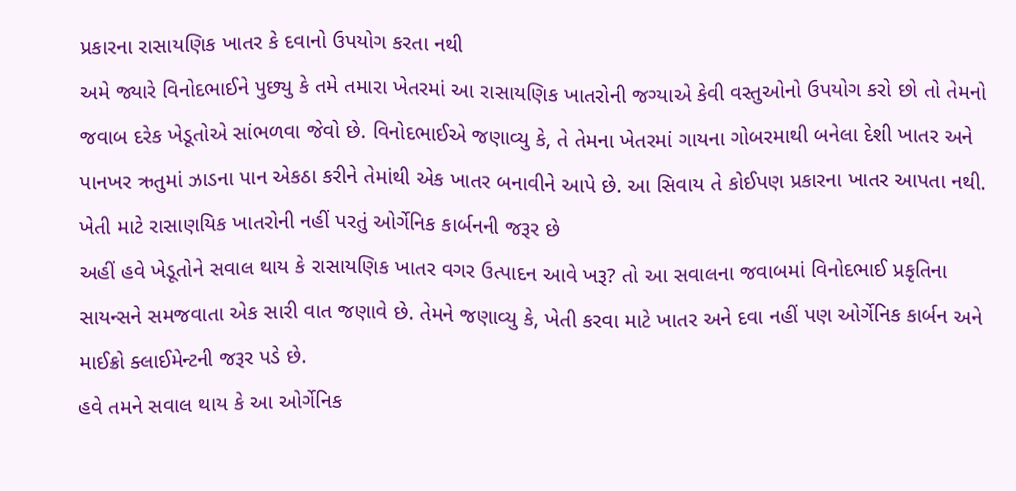પ્રકારના રાસાયણિક ખાતર કે દવાનો ઉપયોગ કરતા નથી
અમે જ્યારે વિનોદભાઈને પુછ્યુ કે તમે તમારા ખેતરમાં આ રાસાયણિક ખાતરોની જગ્યાએ કેવી વસ્તુઓનો ઉપયોગ કરો છો તો તેમનો જવાબ દરેક ખેડૂતોએ સાંભળવા જેવો છે. વિનોદભાઈએ જણાવ્યુ કે, તે તેમના ખેતરમાં ગાયના ગોબરમાથી બનેલા દેશી ખાતર અને પાનખર ઋતુમાં ઝાડના પાન એકઠા કરીને તેમાંથી એક ખાતર બનાવીને આપે છે. આ સિવાય તે કોઈપણ પ્રકારના ખાતર આપતા નથી.
ખેતી માટે રાસાણયિક ખાતરોની નહીં પરતું ઓર્ગેનિક કાર્બનની જરૂર છે
અહીં હવે ખેડૂતોને સવાલ થાય કે રાસાયણિક ખાતર વગર ઉત્પાદન આવે ખરૂ? તો આ સવાલના જવાબમાં વિનોદભાઈ પ્રકૃતિના સાયન્સને સમજવાતા એક સારી વાત જણાવે છે. તેમને જણાવ્યુ કે, ખેતી કરવા માટે ખાતર અને દવા નહીં પણ ઓર્ગેનિક કાર્બન અને માઈક્રો ક્લાઈમેન્ટની જરૂર પડે છે.
હવે તમને સવાલ થાય કે આ ઓર્ગેનિક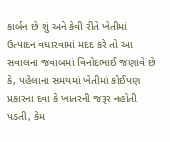કાર્બન છે શું અને કેવી રીતે ખેતીમાં ઉત્પાદન વધારવામાં મદદ કરે તો આ સવાલના જવાબમાં વિનોદભાઈ જણાવે છે કે, પહેલાના સમયમાં ખેતીમાં કોઈપણ પ્રકારના દવા કે ખાતરની જરૂર નહોતી પડતી, કેમ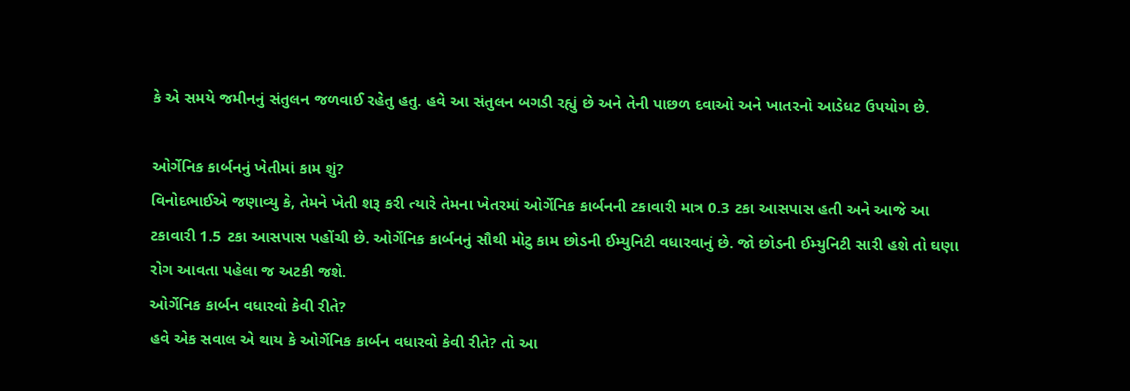કે એ સમયે જમીનનું સંતુલન જળવાઈ રહેતુ હતુ. હવે આ સંતુલન બગડી રહ્યું છે અને તેની પાછળ દવાઓ અને ખાતરનો આડેધટ ઉપયોગ છે.

ઓર્ગેનિક કાર્બનનું ખેતીમાં કામ શું?
વિનોદભાઈએ જણાવ્યુ કે, તેમને ખેતી શરૂ કરી ત્યારે તેમના ખેતરમાં ઓર્ગેનિક કાર્બનની ટકાવારી માત્ર 0.3 ટકા આસપાસ હતી અને આજે આ ટકાવારી 1.5 ટકા આસપાસ પહોંચી છે. ઓર્ગેનિક કાર્બનનું સૌથી મોટુ કામ છોડની ઈમ્યુનિટી વધારવાનું છે. જો છોડની ઈમ્યુનિટી સારી હશે તો ઘણા રોગ આવતા પહેલા જ અટકી જશે.
ઓર્ગેનિક કાર્બન વધારવો કેવી રીતે?
હવે એક સવાલ એ થાય કે ઓર્ગેનિક કાર્બન વધારવો કેવી રીતે? તો આ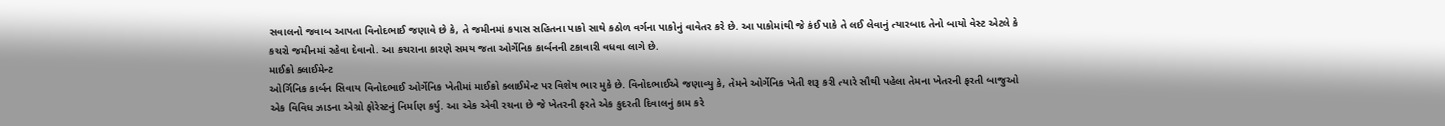સવાલનો જવાબ આપતા વિનોદભાઈ જણાવે છે કે, તે જમીનમાં કપાસ સહિતના પાકો સાથે કઠોળ વર્ગના પાકોનું વાવેતર કરે છે. આ પાકોમાંથી જે કંઈ પાકે તે લઈ લેવાનું ત્યારબાદ તેનો બાયો વેસ્ટ એટલે કે કચરો જમીનમાં રહેવા દેવાનો. આ કચરાના કારણે સમય જતા ઓર્ગેનિક કાર્બનની ટકાવારી વધવા લાગે છે.
માઈક્રો ક્લાઈમેન્ટ
ઓર્ગિનિક કાર્બન સિવાય વિનોદભાઈ ઓર્ગેનિક ખેતીમાં માઈક્રો ક્લાઈમેન્ટ પર વિશેષ ભાર મુકે છે. વિનોદભાઈએ જણાવ્યુ કે, તેમને ઓર્ગેનિક ખેતી શરૂ કરી ત્યારે સૌથી પહેલા તેમના ખેતરની ફરતી બાજુઓ એક વિવિધ ઝાડના એગ્રો ફોરેસ્ટનું નિર્માણ કર્યુ. આ એક એવી રચના છે જે ખેતરની ફરતે એક કુદરતી દિવાલનું કામ કરે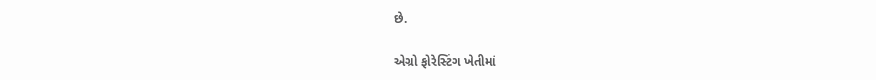છે.

એગ્રો ફોરેસ્ટિંગ ખેતીમાં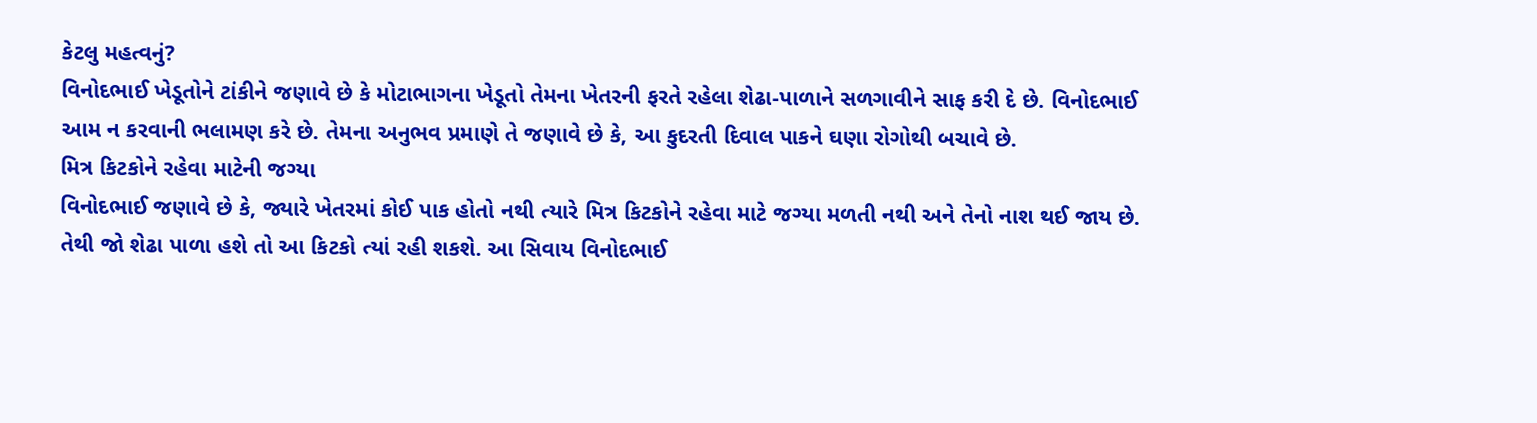કેટલુ મહત્વનું?
વિનોદભાઈ ખેડૂતોને ટાંકીને જણાવે છે કે મોટાભાગના ખેડૂતો તેમના ખેતરની ફરતે રહેલા શેઢા-પાળાને સળગાવીને સાફ કરી દે છે. વિનોદભાઈ આમ ન કરવાની ભલામણ કરે છે. તેમના અનુભવ પ્રમાણે તે જણાવે છે કે, આ કુદરતી દિવાલ પાકને ઘણા રોગોથી બચાવે છે.
મિત્ર કિટકોને રહેવા માટેની જગ્યા
વિનોદભાઈ જણાવે છે કે, જ્યારે ખેતરમાં કોઈ પાક હોતો નથી ત્યારે મિત્ર કિટકોને રહેવા માટે જગ્યા મળતી નથી અને તેનો નાશ થઈ જાય છે. તેથી જો શેઢા પાળા હશે તો આ કિટકો ત્યાં રહી શકશે. આ સિવાય વિનોદભાઈ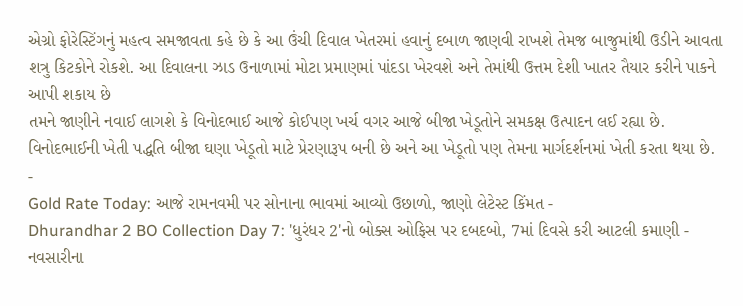એગ્રો ફોરેસ્ટિંગનું મહત્વ સમજાવતા કહે છે કે આ ઉંચી દિવાલ ખેતરમાં હવાનું દબાળ જાણવી રાખશે તેમજ બાજુમાંથી ઉડીને આવતા શત્રુ કિટકોને રોકશે. આ દિવાલના ઝાડ ઉનાળામાં મોટા પ્રમાણમાં પાંદડા ખેરવશે અને તેમાંથી ઉત્તમ દેશી ખાતર તૈયાર કરીને પાકને આપી શકાય છે
તમને જાણીને નવાઈ લાગશે કે વિનોદભાઈ આજે કોઈપણ ખર્ચ વગર આજે બીજા ખેડૂતોને સમકક્ષ ઉત્પાદન લઈ રહ્યા છે. વિનોદભાઈની ખેતી પદ્ધતિ બીજા ઘણા ખેડૂતો માટે પ્રેરણારૂપ બની છે અને આ ખેડૂતો પણ તેમના માર્ગદર્શનમાં ખેતી કરતા થયા છે.
-
Gold Rate Today: આજે રામનવમી પર સોનાના ભાવમાં આવ્યો ઉછાળો, જાણો લેટેસ્ટ કિંમત -
Dhurandhar 2 BO Collection Day 7: 'ધુરંધર 2'નો બોક્સ ઓફિસ પર દબદબો, 7માં દિવસે કરી આટલી કમાણી -
નવસારીના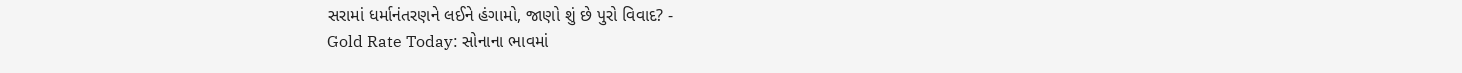સરામાં ધર્માનંતરણને લઈને હંગામો, જાણો શું છે પુરો વિવાદ? -
Gold Rate Today: સોનાના ભાવમાં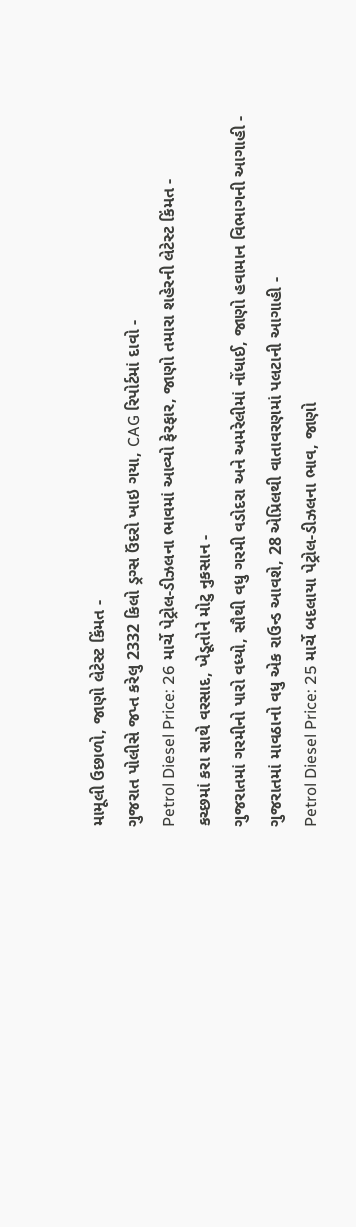મામૂલી ઉછાળો, જાણો લેટેસ્ટ કિંમત -
ગુજરાત પોલીસે જપ્ત કરેલુ 2332 કિલો ડ્રગ્સ ઉંદરો ખાઇ ગયા, CAG રિપોર્ટમાં દાવો -
Petrol Diesel Price: 26 માર્ચે પેટ્રોલ-ડીઝલના ભાવમાં આવ્યો ફેરફાર, જાણો તમારા શહેરની લેટેસ્ટ કિંમત -
કચ્છમાં કરા સાથે વરસાદ, ખેડૂતોને મોટુ નુકસાન -
ગુજરાતમાં ગરમીનો પારો વધ્યો, સૌથી વધુ ગરમી વડોદરા અને અમરેલીમાં નોંધાઈ, જાણો હવામાન વિભાગની આગાહી -
ગુજરાતમાં માવઠાનો વધુ એક રાઉન્ડ આવશે, 28 એપ્રિલથી વાતાવરણમાં પલટાની આગાહી -
Petrol Diesel Price: 25 માર્ચે બદલાયા પેટ્રોલ-ડીઝલના ભાવ, જાણો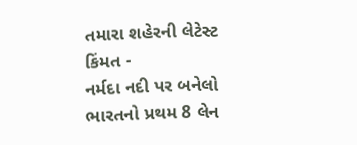તમારા શહેરની લેટેસ્ટ કિંમત -
નર્મદા નદી પર બનેલો ભારતનો પ્રથમ 8 લેન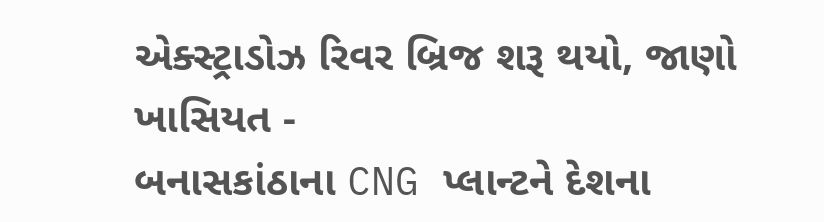એક્સ્ટ્રાડોઝ રિવર બ્રિજ શરૂ થયો, જાણો ખાસિયત -
બનાસકાંઠાના CNG પ્લાન્ટને દેશના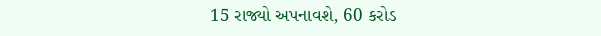15 રાજ્યો અપનાવશે, 60 કરોડ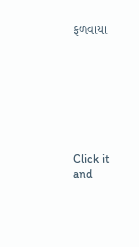ફળવાયા








Click it and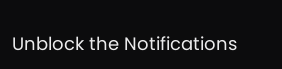Unblock the Notifications